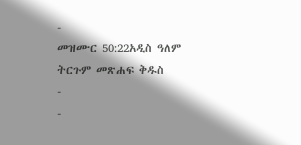-
መዝሙር 50:22አዲስ ዓለም ትርጉም መጽሐፍ ቅዱስ
-
-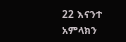22 እናንተ አምላክን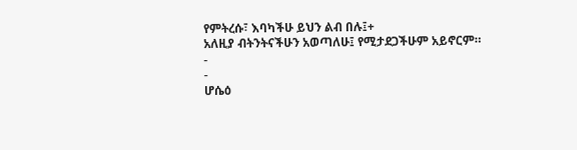የምትረሱ፣ እባካችሁ ይህን ልብ በሉ፤+
አለዚያ ብትንትናችሁን አወጣለሁ፤ የሚታደጋችሁም አይኖርም።
-
-
ሆሴዕ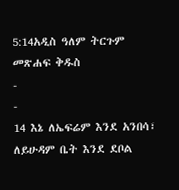5:14አዲስ ዓለም ትርጉም መጽሐፍ ቅዱስ
-
-
14 እኔ ለኤፍሬም እንደ አንበሳ፣
ለይሁዳም ቤት እንደ ደቦል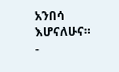አንበሳ እሆናለሁና።
-